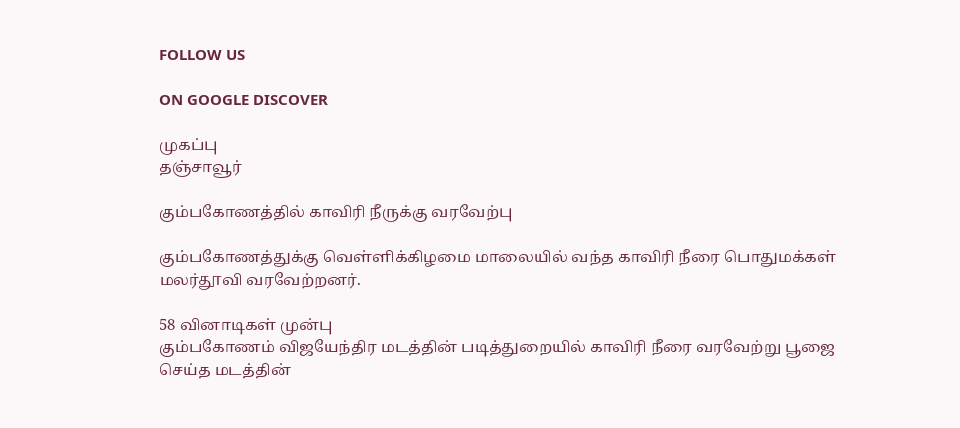FOLLOW US

ON GOOGLE DISCOVER

முகப்பு
தஞ்சாவூர்

கும்பகோணத்தில் காவிரி நீருக்கு வரவேற்பு

கும்பகோணத்துக்கு வெள்ளிக்கிழமை மாலையில் வந்த காவிரி நீரை பொதுமக்கள் மலர்தூவி வரவேற்றனர்.

58 வினாடிகள் முன்பு
கும்பகோணம் விஜயேந்திர மடத்தின் படித்துறையில் காவிரி நீரை வரவேற்று பூஜை செய்த மடத்தின்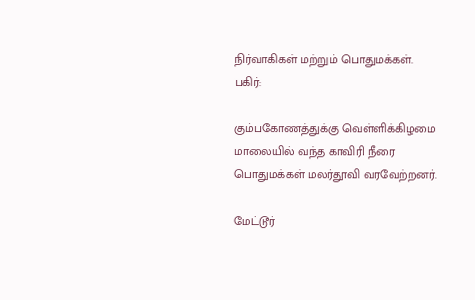நிர்வாகிகள் மற்றும் பொதுமக்கள்.
பகிர்:

கும்பகோணத்துக்கு வெள்ளிக்கிழமை மாலையில் வந்த காவிரி நீரை பொதுமக்கள் மலர்தூவி வரவேற்றனர்.

மேட்டூர்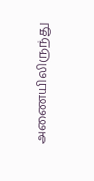அணையிலிருந்து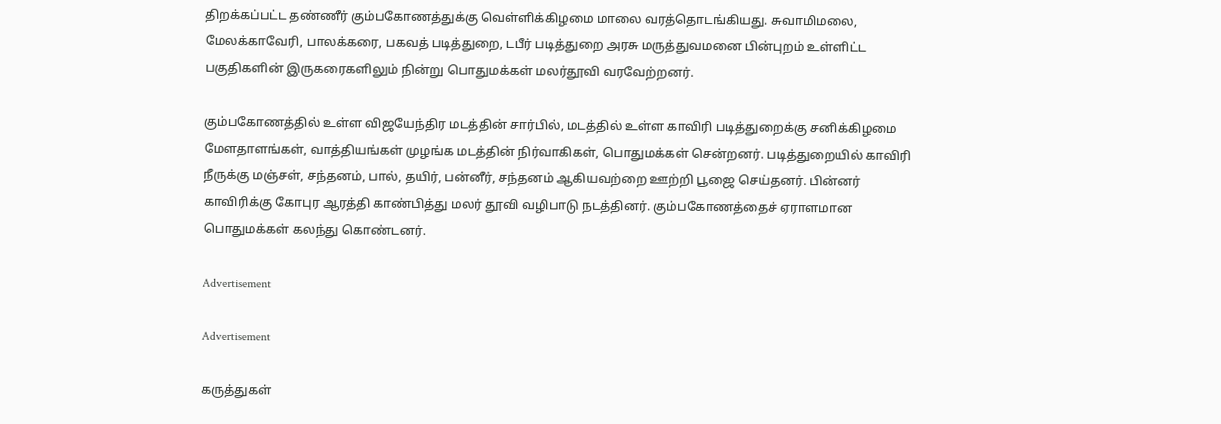திறக்கப்பட்ட தண்ணீர் கும்பகோணத்துக்கு வெள்ளிக்கிழமை மாலை வரத்தொடங்கியது. சுவாமிமலை, மேலக்காவேரி, பாலக்கரை, பகவத் படித்துறை, டபீர் படித்துறை அரசு மருத்துவமனை பின்புறம் உள்ளிட்ட பகுதிகளின் இருகரைகளிலும் நின்று பொதுமக்கள் மலர்தூவி வரவேற்றனர்.

கும்பகோணத்தில் உள்ள விஜயேந்திர மடத்தின் சார்பில், மடத்தில் உள்ள காவிரி படித்துறைக்கு சனிக்கிழமை மேளதாளங்கள், வாத்தியங்கள் முழங்க மடத்தின் நிர்வாகிகள், பொதுமக்கள் சென்றனர். படித்துறையில் காவிரி நீருக்கு மஞ்சள், சந்தனம், பால், தயிர், பன்னீர், சந்தனம் ஆகியவற்றை ஊற்றி பூஜை செய்தனர். பின்னர் காவிரிக்கு கோபுர ஆரத்தி காண்பித்து மலர் தூவி வழிபாடு நடத்தினர். கும்பகோணத்தைச் ஏராளமான பொதுமக்கள் கலந்து கொண்டனர்.

Advertisement

Advertisement

கருத்துகள்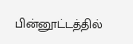பின்னூட்டத்தில்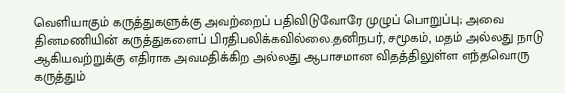வெளியாகும் கருத்துகளுக்கு அவற்றைப் பதிவிடுவோரே முழுப் பொறுப்பு; அவை தினமணியின் கருத்துகளைப் பிரதிபலிக்கவில்லை.தனிநபர், சமூகம், மதம் அல்லது நாடு ஆகியவற்றுக்கு எதிராக அவமதிக்கிற அல்லது ஆபாசமான விதத்திலுள்ள எந்தவொரு கருத்தும்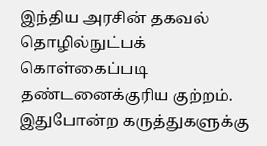இந்திய அரசின் தகவல் தொழில்நுட்பக் கொள்கைப்படி தண்டனைக்குரிய குற்றம். இதுபோன்ற கருத்துகளுக்கு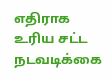எதிராக உரிய சட்ட நடவடிக்கை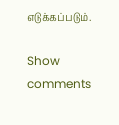எடுக்கப்படும்.

Show comments